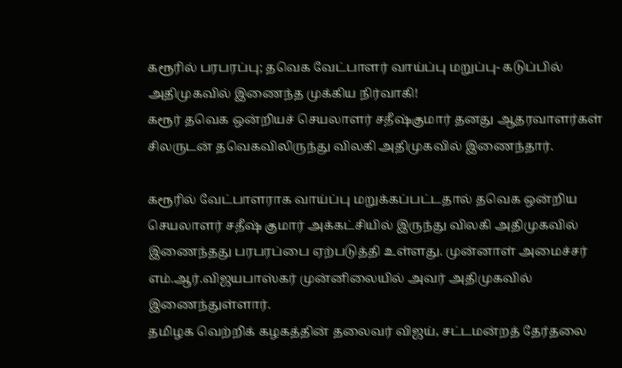கரூரில் பரபரப்பு; தவெக வேட்பாளர் வாய்ப்பு மறுப்பு- கடுப்பில் அதிமுகவில் இணைந்த முக்கிய நிர்வாகி!
கரூர் தவெக ஒன்றியச் செயலாளர் சதீஷ்குமார் தனது ஆதரவாளர்கள் சிலருடன் தவெகவிலிருந்து விலகி அதிமுகவில் இணைந்தார்.

கரூரில் வேட்பாளராக வாய்ப்பு மறுக்கப்பட்டதால் தவெக ஒன்றிய செயலாளர் சதீஷ் குமார் அக்கட்சியில் இருந்து விலகி அதிமுகவில் இணைந்தது பரபரப்பை ஏற்படுத்தி உள்ளது. முன்னாள் அமைச்சர் எம்.ஆர்.விஜயபாஸ்கர் முன்னிலையில் அவர் அதிமுகவில் இணைந்துள்ளார்.
தமிழக வெற்றிக் கழகத்தின் தலைவர் விஜய், சட்டமன்றத் தேர்தலை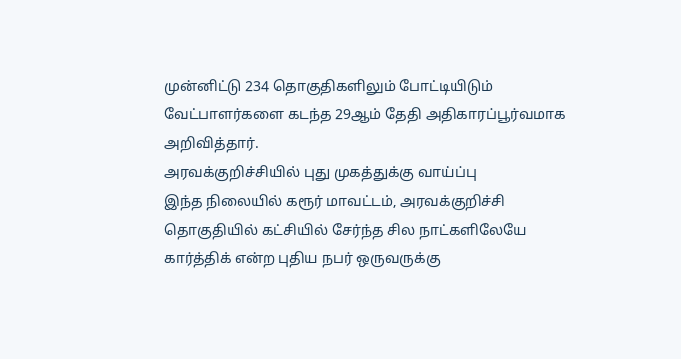முன்னிட்டு 234 தொகுதிகளிலும் போட்டியிடும் வேட்பாளர்களை கடந்த 29ஆம் தேதி அதிகாரப்பூர்வமாக அறிவித்தார்.
அரவக்குறிச்சியில் புது முகத்துக்கு வாய்ப்பு
இந்த நிலையில் கரூர் மாவட்டம், அரவக்குறிச்சி தொகுதியில் கட்சியில் சேர்ந்த சில நாட்களிலேயே கார்த்திக் என்ற புதிய நபர் ஒருவருக்கு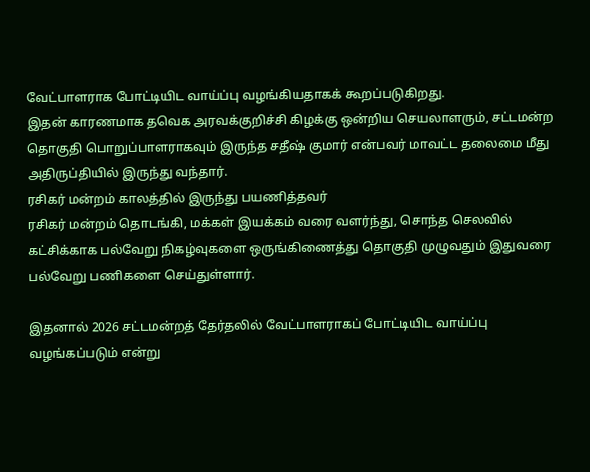வேட்பாளராக போட்டியிட வாய்ப்பு வழங்கியதாகக் கூறப்படுகிறது.
இதன் காரணமாக தவெக அரவக்குறிச்சி கிழக்கு ஒன்றிய செயலாளரும், சட்டமன்ற தொகுதி பொறுப்பாளராகவும் இருந்த சதீஷ் குமார் என்பவர் மாவட்ட தலைமை மீது அதிருப்தியில் இருந்து வந்தார்.
ரசிகர் மன்றம் காலத்தில் இருந்து பயணித்தவர்
ரசிகர் மன்றம் தொடங்கி, மக்கள் இயக்கம் வரை வளர்ந்து, சொந்த செலவில் கட்சிக்காக பல்வேறு நிகழ்வுகளை ஒருங்கிணைத்து தொகுதி முழுவதும் இதுவரை பல்வேறு பணிகளை செய்துள்ளார்.

இதனால் 2026 சட்டமன்றத் தேர்தலில் வேட்பாளராகப் போட்டியிட வாய்ப்பு வழங்கப்படும் என்று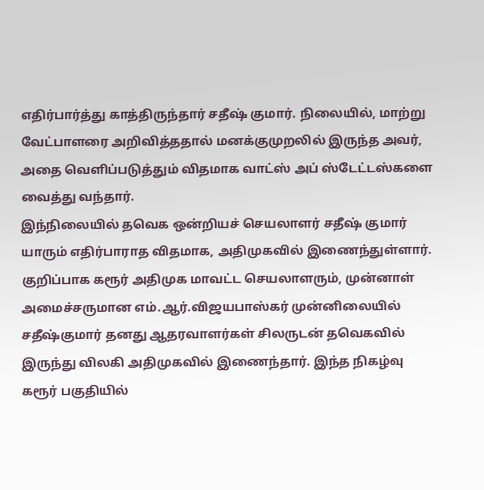எதிர்பார்த்து காத்திருந்தார் சதீஷ் குமார். நிலையில், மாற்று வேட்பாளரை அறிவித்ததால் மனக்குமுறலில் இருந்த அவர், அதை வெளிப்படுத்தும் விதமாக வாட்ஸ் அப் ஸ்டேட்டஸ்களை வைத்து வந்தார்.
இந்நிலையில் தவெக ஒன்றியச் செயலாளர் சதீஷ் குமார் யாரும் எதிர்பாராத விதமாக, அதிமுகவில் இணைந்துள்ளார். குறிப்பாக கரூர் அதிமுக மாவட்ட செயலாளரும், முன்னாள் அமைச்சருமான எம்.ஆர்.விஜயபாஸ்கர் முன்னிலையில் சதீஷ்குமார் தனது ஆதரவாளர்கள் சிலருடன் தவெகவில் இருந்து விலகி அதிமுகவில் இணைந்தார். இந்த நிகழ்வு கரூர் பகுதியில்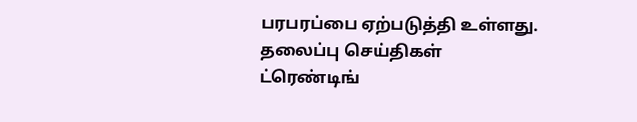பரபரப்பை ஏற்படுத்தி உள்ளது.
தலைப்பு செய்திகள்
ட்ரெண்டிங்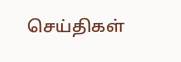செய்திகள்